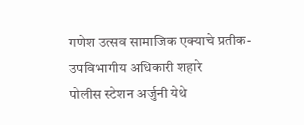गणेश उत्सव सामाजिक एक्याचे प्रतीक-उपविभागीय अधिकारी शहारे
पोलीस स्टेशन अर्जुनी येथे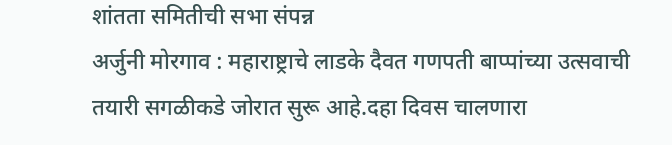शांतता समितीची सभा संपन्न
अर्जुनी मोरगाव : महाराष्ट्राचे लाडके दैवत गणपती बाप्पांच्या उत्सवाची तयारी सगळीकडे जोरात सुरू आहे.दहा दिवस चालणारा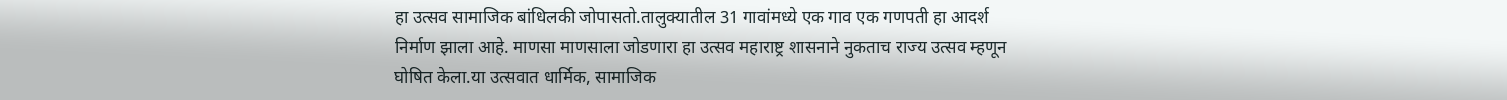हा उत्सव सामाजिक बांधिलकी जोपासतो.तालुक्यातील 31 गावांमध्ये एक गाव एक गणपती हा आदर्श निर्माण झाला आहे. माणसा माणसाला जोडणारा हा उत्सव महाराष्ट्र शासनाने नुकताच राज्य उत्सव म्हणून घोषित केला.या उत्सवात धार्मिक, सामाजिक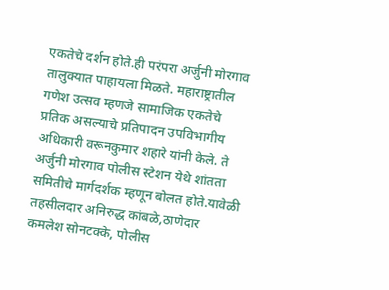एकतेचे दर्शन होते.ही परंपरा अर्जुनी मोरगाव तालुक्यात पाहायला मिळते. महाराष्ट्रातील गणेश उत्सव म्हणजे सामाजिक एकतेचे प्रतिक असल्याचे प्रतिपादन उपविभागीय अधिकारी वरूनकुमार शहारे यांनी केले. ते अर्जुनी मोरगाव पोलीस स्टेशन येथे शांतता समितीचे मार्गदर्शक म्हणून बोलत होते.यावेळी तहसीलदार अनिरुद्ध कांबळे,ठाणेदार कमलेश सोनटक्के, पोलीस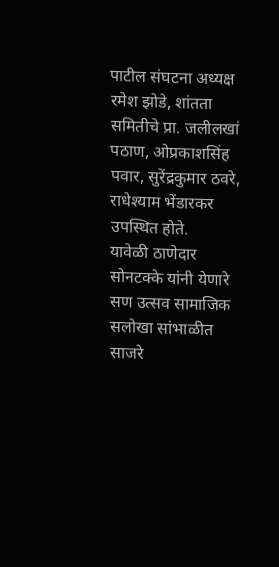पाटील संघटना अध्यक्ष रमेश झोडे, शांतता समितीचे प्रा. जलीलखां पठाण, ओप्रकाशसिंह पवार, सुरेंद्रकुमार ठवरे, राधेश्याम भेंडारकर उपस्थित होते.
यावेळी ठाणेदार सोनटक्के यांनी येणारे सण उत्सव सामाजिक सलोखा सांभाळीत साजरे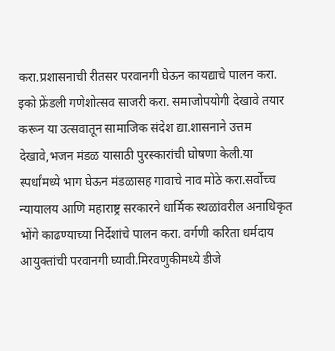करा.प्रशासनाची रीतसर परवानगी घेऊन कायद्याचे पालन करा. इको फ्रेंडली गणेशोत्सव साजरी करा. समाजोपयोगी देखावे तयार करून या उत्सवातून सामाजिक संदेश द्या.शासनाने उत्तम देखावे,भजन मंडळ यासाठी पुरस्कारांची घोषणा केली.या स्पर्धांमध्ये भाग घेऊन मंडळासह गावाचे नाव मोठे करा.सर्वोच्च न्यायालय आणि महाराष्ट्र सरकारने धार्मिक स्थळांवरील अनाधिकृत भोंगे काढण्याच्या निर्देशांचे पालन करा. वर्गणी करिता धर्मदाय आयुक्तांची परवानगी घ्यावी.मिरवणुकीमध्ये डीजे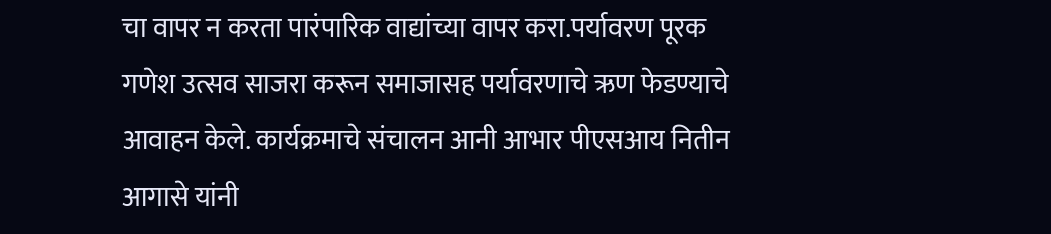चा वापर न करता पारंपारिक वाद्यांच्या वापर करा.पर्यावरण पूरक गणेश उत्सव साजरा करून समाजासह पर्यावरणाचे ऋण फेडण्याचे आवाहन केले. कार्यक्रमाचे संचालन आनी आभार पीएसआय नितीन आगासे यांनी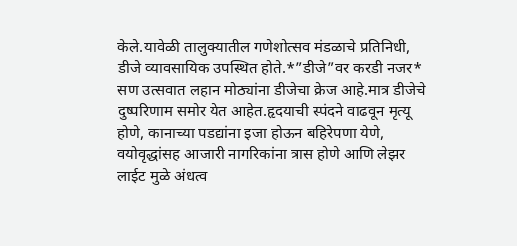केले.यावेळी तालुक्यातील गणेशोत्सव मंडळाचे प्रतिनिधी, डीजे व्यावसायिक उपस्थित होते.*”डीजे”वर करडी नजर* सण उत्सवात लहान मोठ्यांना डीजेचा क्रेज आहे.मात्र डीजेचे दुष्परिणाम समोर येत आहेत.हृदयाची स्पंदने वाढवून मृत्यू होणे, कानाच्या पडद्यांना इजा होऊन बहिरेपणा येणे, वयोवृद्धांसह आजारी नागरिकांना त्रास होणे आणि लेझर लाईट मुळे अंधत्व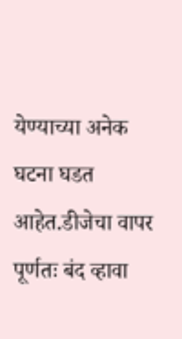येण्याच्या अनेक घटना घडत आहेत.डीजेचा वापर पूर्णतः बंद व्हावा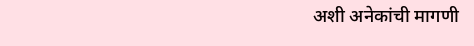अशी अनेकांची मागणी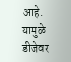आहे. यामुळे डीजेवर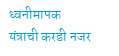ध्वनीमापक यंत्राची करडी नजर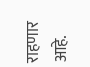राहणार आहे.